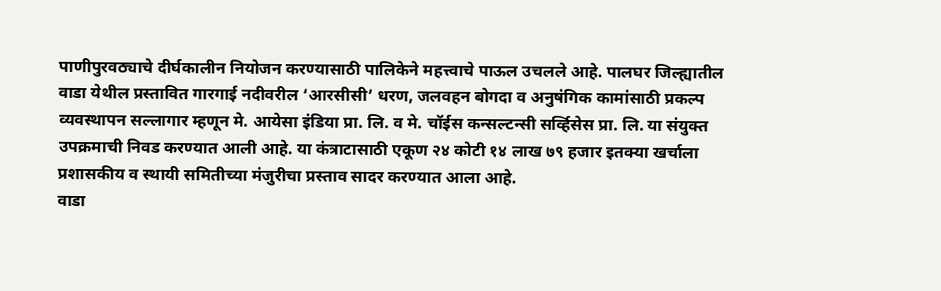पाणीपुरवठ्याचे दीर्घकालीन नियोजन करण्यासाठी पालिकेने महत्त्वाचे पाऊल उचलले आहे. पालघर जिल्ह्यातील वाडा येथील प्रस्तावित गारगाई नदीवरील ‘आरसीसी’ धरण, जलवहन बोगदा व अनुषंगिक कामांसाठी प्रकल्प व्यवस्थापन सल्लागार म्हणून मे. आयेसा इंडिया प्रा. लि. व मे. चॉईस कन्सल्टन्सी सर्व्हिसेस प्रा. लि. या संयुक्त उपक्रमाची निवड करण्यात आली आहे. या कंत्राटासाठी एकूण २४ कोटी १४ लाख ७९ हजार इतक्या खर्चाला प्रशासकीय व स्थायी समितीच्या मंजुरीचा प्रस्ताव सादर करण्यात आला आहे.
वाडा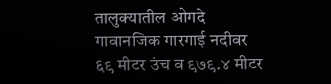तालुक्यातील ओगदे गावानजिक गारगाई नदीवर ६९ मीटर उंच व ९७९.४ मीटर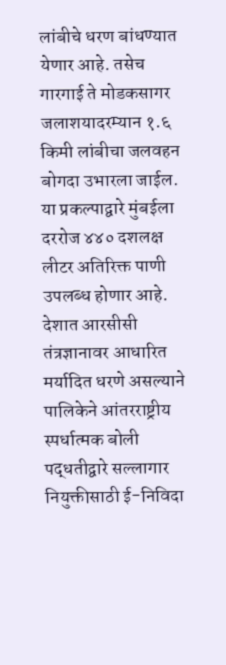लांबीचे धरण बांधण्यात येणार आहे. तसेच गारगाई ते मोडकसागर जलाशयादरम्यान १.६ किमी लांबीचा जलवहन बोगदा उभारला जाईल. या प्रकल्पाद्वारे मुंबईला दररोज ४४० दशलक्ष लीटर अतिरिक्त पाणी उपलब्ध होणार आहे. देशात आरसीसी तंत्रज्ञानावर आधारित मर्यादित धरणे असल्याने पालिकेने आंतरराष्ट्रीय स्पर्धात्मक बोली पद्धतीद्वारे सल्लागार नियुक्तीसाठी ई-निविदा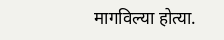मागविल्या होत्या.